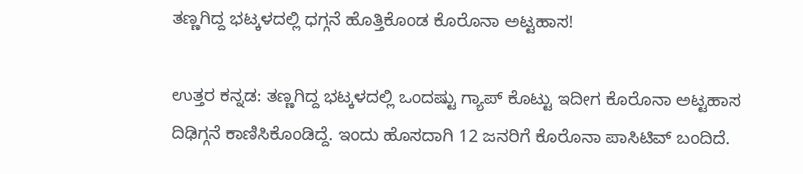ತಣ್ಣಗಿದ್ದ ಭಟ್ಕಳದಲ್ಲಿ ಧಗ್ಗನೆ ಹೊತ್ತಿಕೊಂಡ ಕೊರೊನಾ ಅಟ್ಟಹಾಸ!

ಉತ್ತರ ಕನ್ನಡ: ತಣ್ಣಗಿದ್ದ ಭಟ್ಕಳದಲ್ಲಿ ಒಂದಷ್ಟು ಗ್ಯಾಪ್ ಕೊಟ್ಟು ಇದೀಗ ಕೊರೊನಾ ಅಟ್ಟಹಾಸ ದಿಢಿಗ್ಗನೆ ಕಾಣಿಸಿಕೊಂಡಿದ್ದೆ. ಇಂದು ಹೊಸದಾಗಿ 12 ಜನರಿಗೆ ಕೊರೊನಾ ಪಾಸಿಟಿವ್ ಬಂದಿದೆ.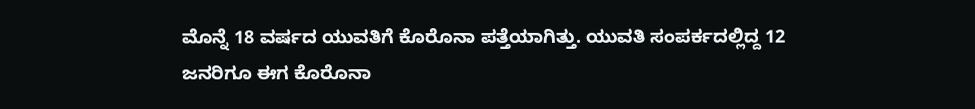ಮೊನ್ನೆ 18 ವರ್ಷದ ಯುವತಿಗೆ ಕೊರೊನಾ ಪತ್ತೆಯಾಗಿತ್ತು. ಯುವತಿ ಸಂಪರ್ಕದಲ್ಲಿದ್ದ 12 ಜನರಿಗೂ ಈಗ ಕೊರೊನಾ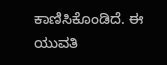ಕಾಣಿಸಿಕೊಂಡಿದೆ. ಈ ಯುವತಿ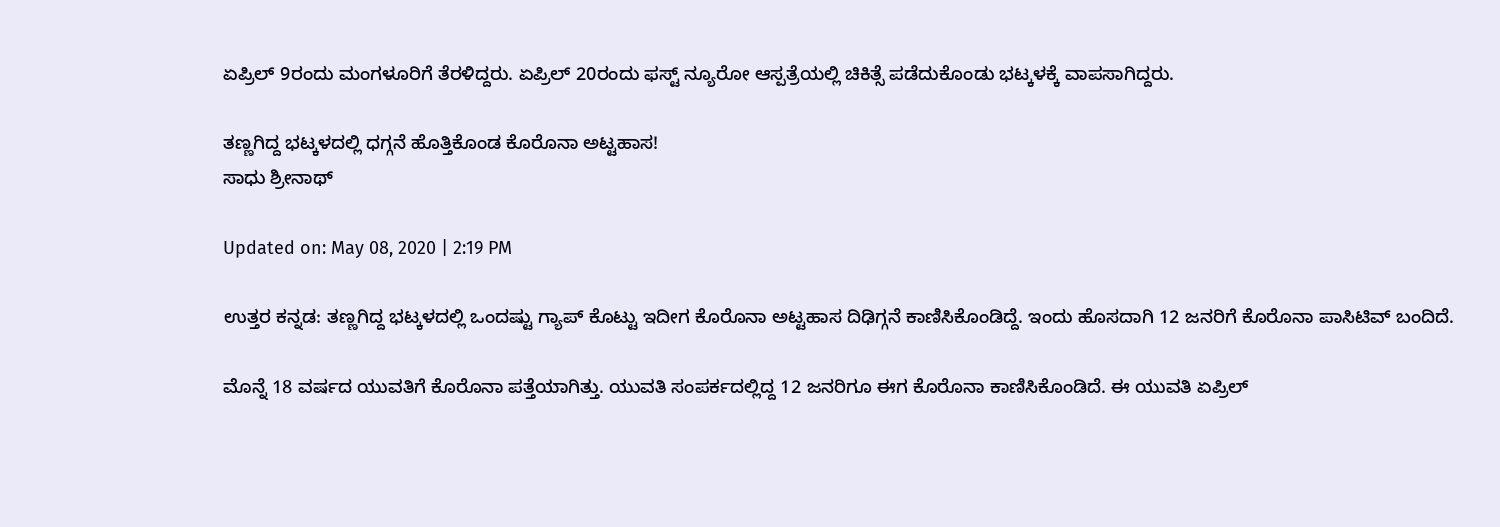ಏಪ್ರಿಲ್ 9ರಂದು ಮಂಗಳೂರಿಗೆ ತೆರಳಿದ್ದರು. ಏಪ್ರಿಲ್ 20ರಂದು ಫಸ್ಟ್ ನ್ಯೂರೋ ಆಸ್ಪತ್ರೆಯಲ್ಲಿ ಚಿಕಿತ್ಸೆ ಪಡೆದುಕೊಂಡು ಭಟ್ಕಳಕ್ಕೆ ವಾಪಸಾಗಿದ್ದರು.

ತಣ್ಣಗಿದ್ದ ಭಟ್ಕಳದಲ್ಲಿ ಧಗ್ಗನೆ ಹೊತ್ತಿಕೊಂಡ ಕೊರೊನಾ ಅಟ್ಟಹಾಸ!
ಸಾಧು ಶ್ರೀನಾಥ್

Updated on: May 08, 2020 | 2:19 PM

ಉತ್ತರ ಕನ್ನಡ: ತಣ್ಣಗಿದ್ದ ಭಟ್ಕಳದಲ್ಲಿ ಒಂದಷ್ಟು ಗ್ಯಾಪ್ ಕೊಟ್ಟು ಇದೀಗ ಕೊರೊನಾ ಅಟ್ಟಹಾಸ ದಿಢಿಗ್ಗನೆ ಕಾಣಿಸಿಕೊಂಡಿದ್ದೆ. ಇಂದು ಹೊಸದಾಗಿ 12 ಜನರಿಗೆ ಕೊರೊನಾ ಪಾಸಿಟಿವ್ ಬಂದಿದೆ.

ಮೊನ್ನೆ 18 ವರ್ಷದ ಯುವತಿಗೆ ಕೊರೊನಾ ಪತ್ತೆಯಾಗಿತ್ತು. ಯುವತಿ ಸಂಪರ್ಕದಲ್ಲಿದ್ದ 12 ಜನರಿಗೂ ಈಗ ಕೊರೊನಾ ಕಾಣಿಸಿಕೊಂಡಿದೆ. ಈ ಯುವತಿ ಏಪ್ರಿಲ್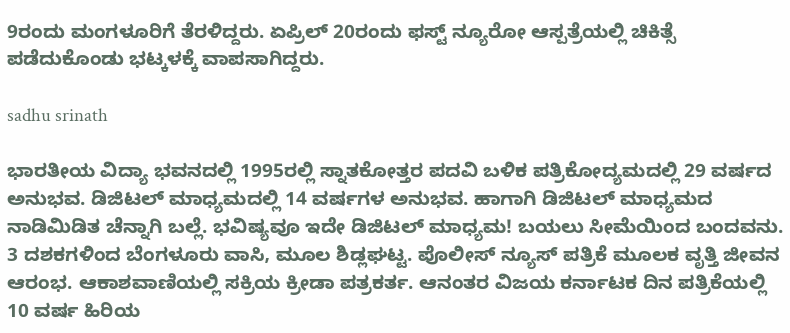9ರಂದು ಮಂಗಳೂರಿಗೆ ತೆರಳಿದ್ದರು. ಏಪ್ರಿಲ್ 20ರಂದು ಫಸ್ಟ್ ನ್ಯೂರೋ ಆಸ್ಪತ್ರೆಯಲ್ಲಿ ಚಿಕಿತ್ಸೆ ಪಡೆದುಕೊಂಡು ಭಟ್ಕಳಕ್ಕೆ ವಾಪಸಾಗಿದ್ದರು.

sadhu srinath

ಭಾರತೀಯ ವಿದ್ಯಾ ಭವನದಲ್ಲಿ 1995ರಲ್ಲಿ ಸ್ನಾತಕೋತ್ತರ ಪದವಿ ಬಳಿಕ ಪತ್ರಿಕೋದ್ಯಮದಲ್ಲಿ 29 ವರ್ಷದ ಅನುಭವ. ಡಿಜಿಟಲ್ ಮಾಧ್ಯಮದಲ್ಲಿ 14 ವರ್ಷಗಳ ಅನುಭವ. ಹಾಗಾಗಿ ಡಿಜಿಟಲ್ ಮಾಧ್ಯಮದ ನಾಡಿಮಿಡಿತ ಚೆನ್ನಾಗಿ ಬಲ್ಲೆ. ಭವಿಷ್ಯವೂ ಇದೇ ಡಿಜಿಟಲ್ ಮಾಧ್ಯಮ! ಬಯಲು ಸೀಮೆಯಿಂದ ಬಂದವನು. 3 ದಶಕಗಳಿಂದ ಬೆಂಗಳೂರು ವಾಸಿ, ಮೂಲ ಶಿಡ್ಲಘಟ್ಟ. ಪೊಲೀಸ್ ನ್ಯೂಸ್ ಪತ್ರಿಕೆ ಮೂಲಕ ವೃತ್ತಿ ಜೀವನ ಆರಂಭ. ಆಕಾಶವಾಣಿಯಲ್ಲಿ ಸಕ್ರಿಯ ಕ್ರೀಡಾ ಪತ್ರಕರ್ತ. ಆನಂತರ ವಿಜಯ ಕರ್ನಾಟಕ ದಿನ ಪತ್ರಿಕೆಯಲ್ಲಿ 10 ವರ್ಷ ಹಿರಿಯ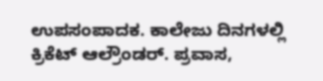ಉಪಸಂಪಾದಕ. ಕಾಲೇಜು ದಿನಗಳಲ್ಲಿ ಕ್ರಿಕೆಟ್ ಆಲ್ರೌಂಡರ್. ಪ್ರವಾಸ,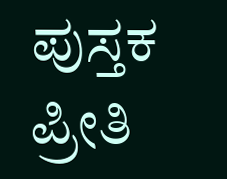ಪುಸ್ತಕ ಪ್ರೀತಿ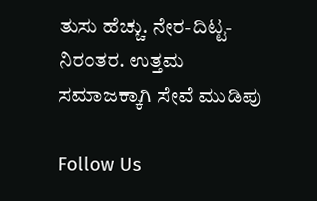ತುಸು ಹೆಚ್ಚು. ನೇರ-ದಿಟ್ಟ-ನಿರಂತರ. ಉತ್ತಮ ಸಮಾಜಕ್ಕಾಗಿ ಸೇವೆ ಮುಡಿಪು

Follow Us